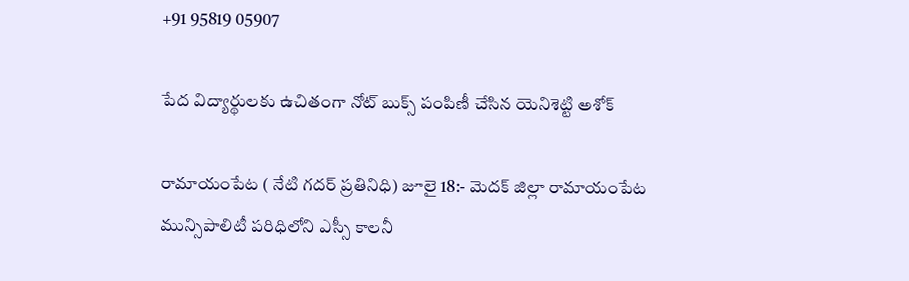+91 95819 05907

పేద విద్యార్థులకు ఉచితంగా నోట్ బుక్స్ పంపిణీ చేసిన యెనిశెట్టి అశోక్

రామాయంపేట ( నేటి గదర్ ప్రతినిధి) జూలై 18:- మెదక్ జిల్లా రామాయంపేట మున్సిపాలిటీ పరిధిలోని ఎస్సీ కాలనీ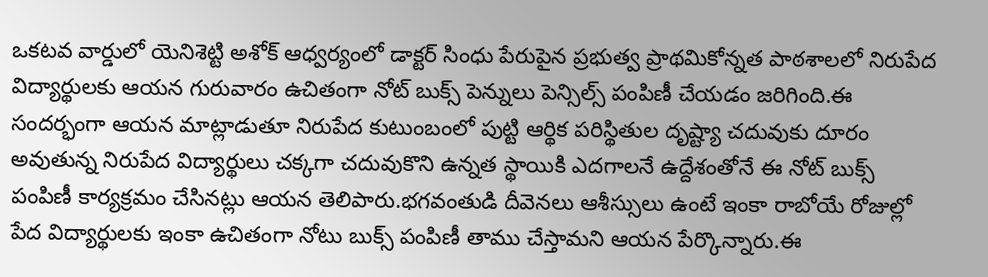ఒకటవ వార్డులో యెనిశెట్టి అశోక్ ఆధ్వర్యంలో డాక్టర్ సింధు పేరుపైన ప్రభుత్వ ప్రాథమికోన్నత పాఠశాలలో నిరుపేద విద్యార్థులకు ఆయన గురువారం ఉచితంగా నోట్ బుక్స్ పెన్నులు పెన్సిల్స్ పంపిణీ చేయడం జరిగింది.ఈ సందర్భంగా ఆయన మాట్లాడుతూ నిరుపేద కుటుంబంలో పుట్టి ఆర్థిక పరిస్థితుల దృష్ట్యా చదువుకు దూరం అవుతున్న నిరుపేద విద్యార్థులు చక్కగా చదువుకొని ఉన్నత స్థాయికి ఎదగాలనే ఉద్దేశంతోనే ఈ నోట్ బుక్స్ పంపిణీ కార్యక్రమం చేసినట్లు ఆయన తెలిపారు.భగవంతుడి దీవెనలు ఆశీస్సులు ఉంటే ఇంకా రాబోయే రోజుల్లో పేద విద్యార్థులకు ఇంకా ఉచితంగా నోటు బుక్స్ పంపిణీ తాము చేస్తామని ఆయన పేర్కొన్నారు.ఈ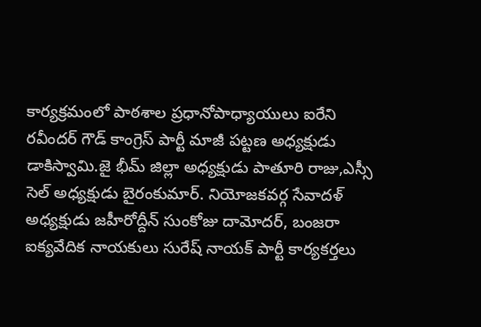కార్యక్రమంలో పాఠశాల ప్రధానోపాధ్యాయులు ఐరేని రవీందర్ గౌడ్ కాంగ్రెస్ పార్టీ మాజీ పట్టణ అధ్యక్షుడు డాకిస్వామి.జై భీమ్ జిల్లా అధ్యక్షుడు పాతూరి రాజు,ఎస్సీ సెల్ అధ్యక్షుడు బైరంకుమార్. నియోజకవర్గ సేవాదళ్ అధ్యక్షుడు జహీరోద్దీన్ సుంకోజు దామోదర్, బంజరా ఐక్యవేదిక నాయకులు సురేష్ నాయక్ పార్టీ కార్యకర్తలు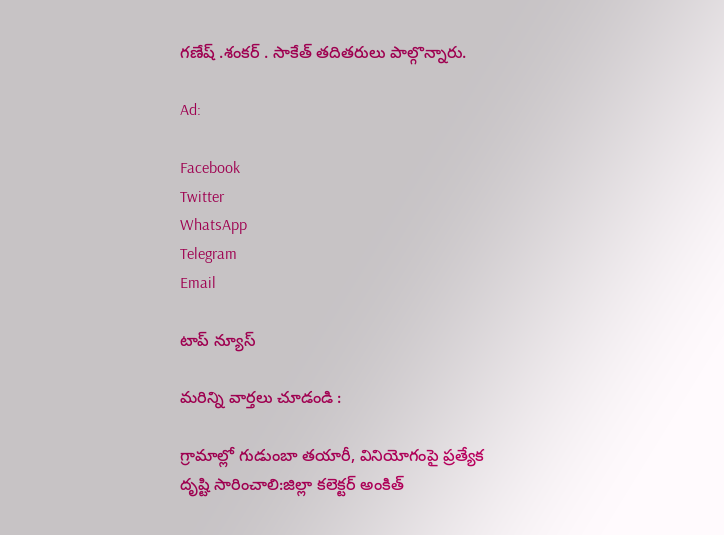గణేష్ .శంకర్ . సాకేత్ తదితరులు పాల్గొన్నారు.

Ad:

Facebook
Twitter
WhatsApp
Telegram
Email

టాప్ న్యూస్

మరిన్ని వార్తలు చూడండి :

గ్రామాల్లో గుడుంబా తయారీ, వినియోగంపై ప్రత్యేక దృష్టి సారించాలి:జిల్లా కలెక్టర్ అంకిత్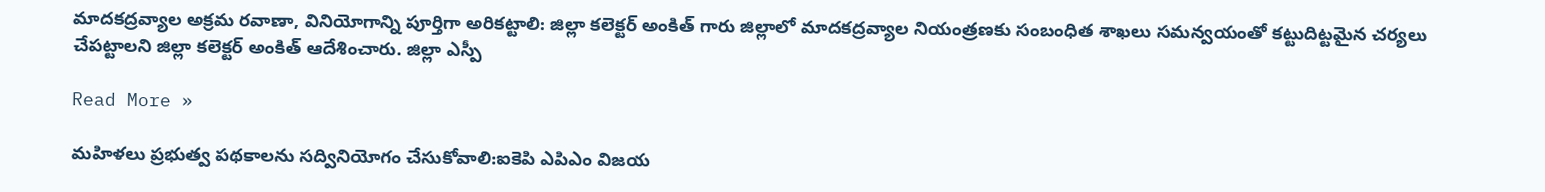మాదకద్రవ్యాల అక్రమ రవాణా, వినియోగాన్ని పూర్తిగా అరికట్టాలి: జిల్లా కలెక్టర్ అంకిత్ గారు జిల్లాలో మాదకద్రవ్యాల నియంత్రణకు సంబంధిత శాఖలు సమన్వయంతో కట్టుదిట్టమైన చర్యలు చేపట్టాలని జిల్లా కలెక్టర్ అంకిత్ ఆదేశించారు. జిల్లా ఎస్పీ

Read More »

మహిళలు ప్రభుత్వ పథకాలను సద్వినియోగం చేసుకోవాలి:ఐకెపి ఎపిఎం విజయ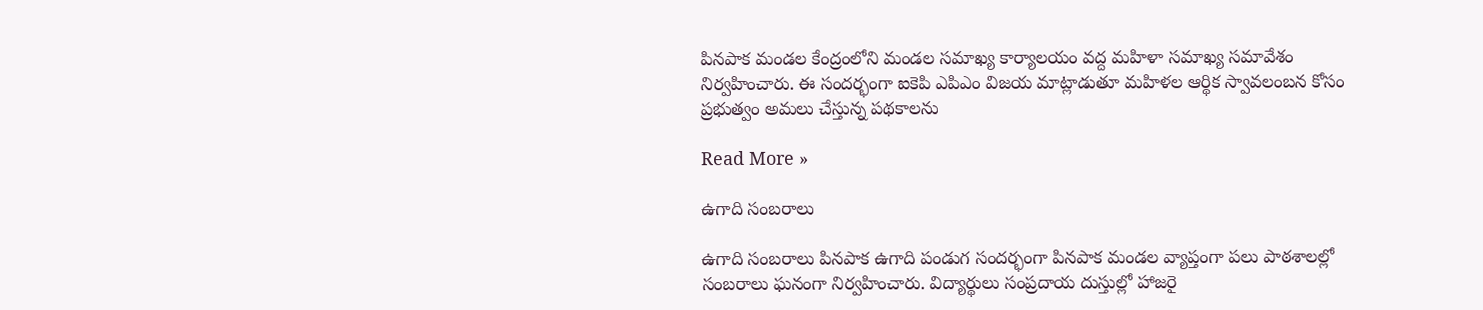పినపాక మండల కేంద్రంలోని మండల సమాఖ్య కార్యాలయం వద్ద మహిళా సమాఖ్య సమావేశం నిర్వహించారు. ఈ సందర్భంగా ఐకెపి ఎపిఎం విజయ మాట్లాడుతూ మహిళల ఆర్థిక స్వావలంబన కోసం ప్రభుత్వం అమలు చేస్తున్న పథకాలను

Read More »

ఉగాది సంబరాలు

ఉగాది సంబరాలు పినపాక ఉగాది పండుగ సందర్భంగా పినపాక మండల వ్యాప్తంగా పలు పాఠశాలల్లో సంబరాలు ఘనంగా నిర్వహించారు. విద్యార్థులు సంప్రదాయ దుస్తుల్లో హాజరై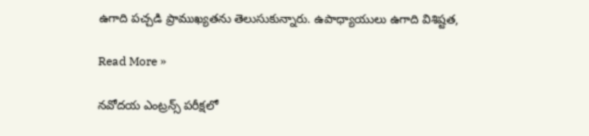ఉగాది పచ్చడి ప్రాముఖ్యతను తెలుసుకున్నారు. ఉపాధ్యాయులు ఉగాది విశిష్టత,

Read More »

నవోదయ ఎంట్రన్స్ పరీక్షలో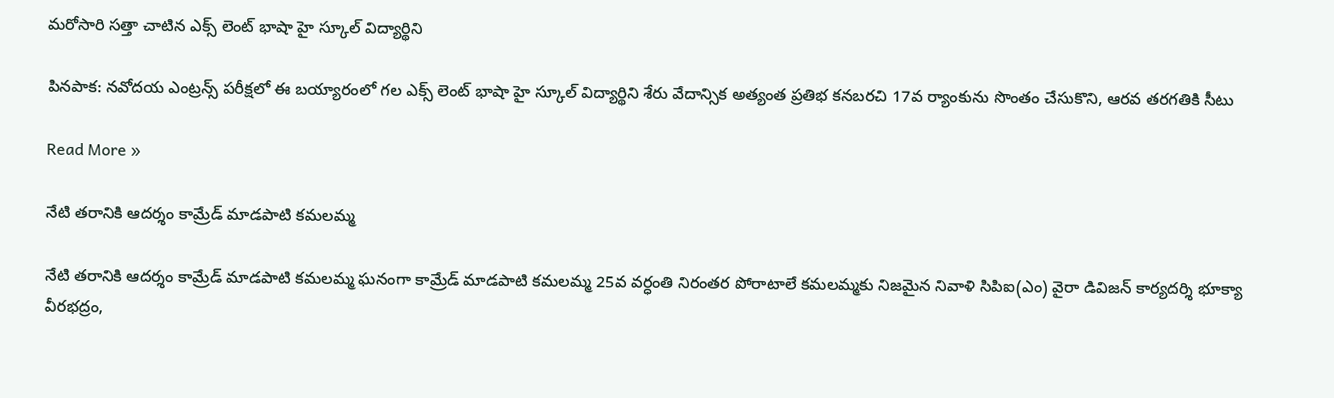మరోసారి సత్తా చాటిన ఎక్స్ లెంట్ భాషా హై స్కూల్ విద్యార్థిని

పినపాక: నవోదయ ఎంట్రన్స్ పరీక్షలో ఈ బయ్యారంలో గల ఎక్స్ లెంట్ భాషా హై స్కూల్ విద్యార్థిని శేరు వేదాన్సిక అత్యంత ప్రతిభ కనబరచి 17వ ర్యాంకును సొంతం చేసుకొని, ఆరవ తరగతికి సీటు

Read More »

నేటి తరానికి ఆదర్శం కామ్రేడ్ మాడపాటి కమలమ్మ

నేటి తరానికి ఆదర్శం కామ్రేడ్ మాడపాటి కమలమ్మ ఘనంగా కామ్రేడ్ మాడపాటి కమలమ్మ 25వ వర్ధంతి నిరంతర పోరాటాలే కమలమ్మకు నిజమైన నివాళి సిపిఐ(ఎం) వైరా డివిజన్ కార్యదర్శి భూక్యా వీరభద్రం,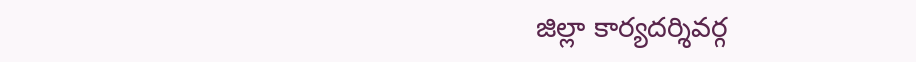జిల్లా కార్యదర్శివర్గ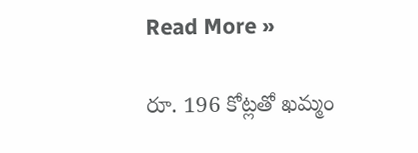Read More »

రూ. 196 కోట్లతో ఖమ్మం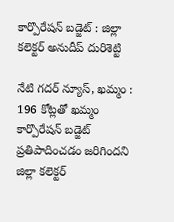కార్పొరేషన్ బడ్జెట్ : జిల్లా కలెక్టర్ అనుదీప్ దురిశెట్టి

నేటి గదర్ న్యూస్, ఖమ్మం : 196 కోట్లతో ఖమ్మం కార్పొరేషన్ బడ్జెట్ ప్రతిపాదించడం జరిగిందని జిల్లా కలెక్టర్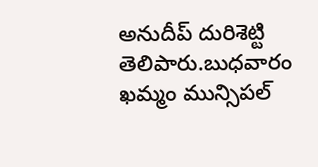అనుదీప్ దురిశెట్టి తెలిపారు.బుధవారం ఖమ్మం మున్సిపల్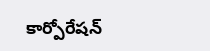కార్పోరేషన్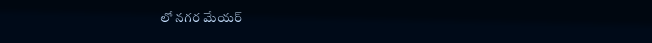లో నగర మేయర్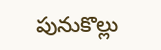పునుకొల్లు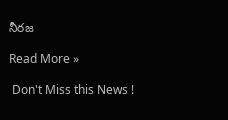నీరజ

Read More »

 Don't Miss this News !